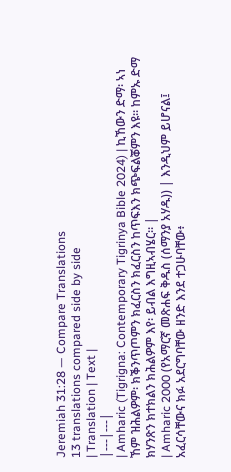Jeremiah 31:28 — Compare Translations
13 translations compared side by side
| Translation | Text |
|---|---|
| Amharic (Tigrigna: Contemporary Tigrinya Bible 2024) | ኪኸውን ድማ፡ ኣነ ኸም ዝሕልዎም፡ ክቕንጥጦምን ክፈርስን ክፈርስን ከጥፍእን ክጭፍልቖምን እዩ። ከምኡ ድማ ክሃንጽን ክተክልን ክሕልዎም እየ፡ ይብል እግዚኣብሄር። |
| Amharic 2000 (የአማርኛ መጽሐፍ ቅዱስ (ሰማንያ አሃዱ)) | እንዲህም ይሆናል፤ አፈርሳቸውና ክፉ አደርግባቸው ዘንድ እንደ ተጋሁባቸው፥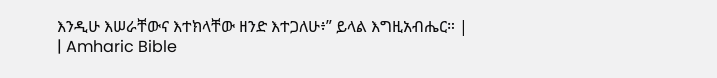እንዲሁ እሠራቸውና እተክላቸው ዘንድ እተጋለሁ፥” ይላል እግዚአብሔር። |
| Amharic Bible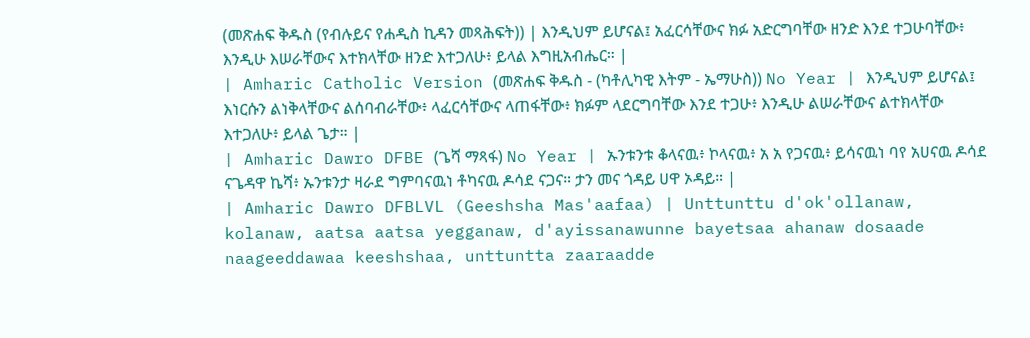(መጽሐፍ ቅዱስ (የብሉይና የሐዲስ ኪዳን መጻሕፍት)) | እንዲህም ይሆናል፤ አፈርሳቸውና ክፉ አድርግባቸው ዘንድ እንደ ተጋሁባቸው፥ እንዲሁ እሠራቸውና እተክላቸው ዘንድ እተጋለሁ፥ ይላል እግዚአብሔር። |
| Amharic Catholic Version (መጽሐፍ ቅዱስ - (ካቶሊካዊ እትም - ኤማሁስ)) No Year | እንዲህም ይሆናል፤ እነርሱን ልነቅላቸውና ልሰባብራቸው፥ ላፈርሳቸውና ላጠፋቸው፥ ክፉም ላደርግባቸው እንደ ተጋሁ፥ እንዲሁ ልሠራቸውና ልተክላቸው እተጋለሁ፥ ይላል ጌታ። |
| Amharic Dawro DFBE (ጌሻ ማጻፋ) No Year | ኡንቱንቱ ቆላናዉ፥ ኮላናዉ፥ አ አ የጋናዉ፥ ይሳናዉነ ባየ አሀናዉ ዶሳደ ናጌዳዋ ኬሻ፥ ኡንቱንታ ዛራደ ግምባናዉነ ቶካናዉ ዶሳደ ናጋና። ታን መና ጎዳይ ሀዋ ኦዳይ። |
| Amharic Dawro DFBLVL (Geeshsha Mas'aafaa) | Unttunttu d'ok'ollanaw, kolanaw, aatsa aatsa yegganaw, d'ayissanawunne bayetsaa ahanaw dosaade naageeddawaa keeshshaa, unttuntta zaaraadde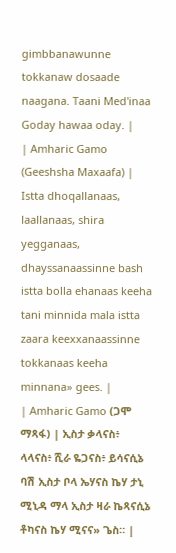gimbbanawunne tokkanaw dosaade naagana. Taani Med'inaa Goday hawaa oday. |
| Amharic Gamo (Geeshsha Maxaafa) | Istta dhoqallanaas, laallanaas, shira yegganaas, dhayssanaassinne bash istta bolla ehanaas keeha tani minnida mala istta zaara keexxanaassinne tokkanaas keeha minnana» gees. |
| Amharic Gamo (ጋሞ ማጻፋ) | ኢስታ ቃላናስ፥ ላላናስ፥ ሺራ ዬጋናስ፥ ይሳናሲኔ ባሽ ኢስታ ቦላ ኤሃናስ ኬሃ ታኒ ሚኒዳ ማላ ኢስታ ዛራ ኬጻናሲኔ ቶካናስ ኬሃ ሚናና» ጌስ። |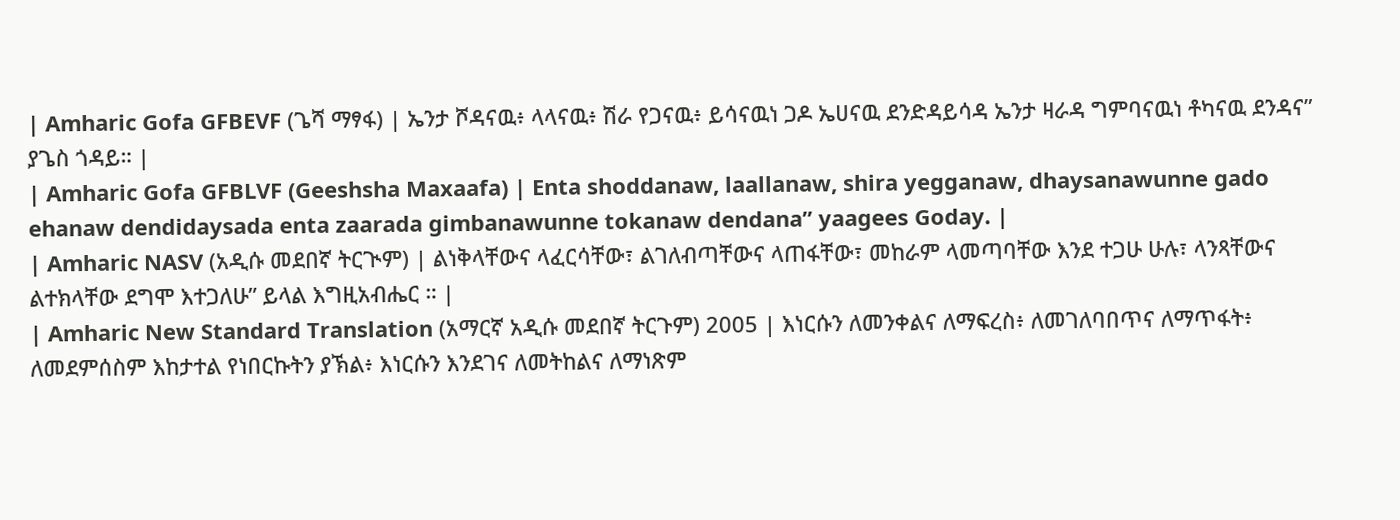| Amharic Gofa GFBEVF (ጌሻ ማፃፋ) | ኤንታ ሾዳናዉ፥ ላላናዉ፥ ሽራ የጋናዉ፥ ይሳናዉነ ጋዶ ኤሀናዉ ደንድዳይሳዳ ኤንታ ዛራዳ ግምባናዉነ ቶካናዉ ደንዳና” ያጌስ ጎዳይ። |
| Amharic Gofa GFBLVF (Geeshsha Maxaafa) | Enta shoddanaw, laallanaw, shira yegganaw, dhaysanawunne gado ehanaw dendidaysada enta zaarada gimbanawunne tokanaw dendana” yaagees Goday. |
| Amharic NASV (አዲሱ መደበኛ ትርጒም) | ልነቅላቸውና ላፈርሳቸው፣ ልገለብጣቸውና ላጠፋቸው፣ መከራም ላመጣባቸው እንደ ተጋሁ ሁሉ፣ ላንጻቸውና ልተክላቸው ደግሞ እተጋለሁ” ይላል እግዚአብሔር ። |
| Amharic New Standard Translation (አማርኛ አዲሱ መደበኛ ትርጉም) 2005 | እነርሱን ለመንቀልና ለማፍረስ፥ ለመገለባበጥና ለማጥፋት፥ ለመደምሰስም እከታተል የነበርኩትን ያኽል፥ እነርሱን እንደገና ለመትከልና ለማነጽም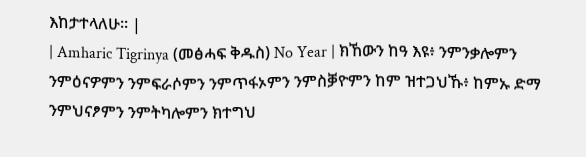እከታተላለሁ። |
| Amharic Tigrinya (መፅሓፍ ቅዱስ) No Year | ክኸውን ከዓ እዩ፥ ንምንቃሎምን ንምዕናዎምን ንምፍራሶምን ንምጥፋኦምን ንምስቓዮምን ከም ዝተጋህኹ፥ ከምኡ ድማ ንምህናፆምን ንምትካሎምን ክተግህ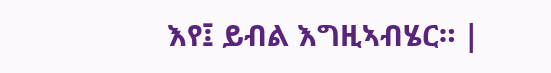እየ፤ ይብል እግዚኣብሄር። |